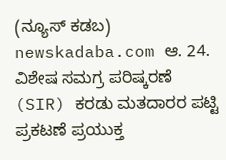(ನ್ಯೂಸ್ ಕಡಬ) newskadaba.com ಆ. 24. ವಿಶೇಷ ಸಮಗ್ರ ಪರಿಷ್ಕರಣೆ (SIR) ಕರಡು ಮತದಾರರ ಪಟ್ಟಿ ಪ್ರಕಟಣೆ ಪ್ರಯುಕ್ತ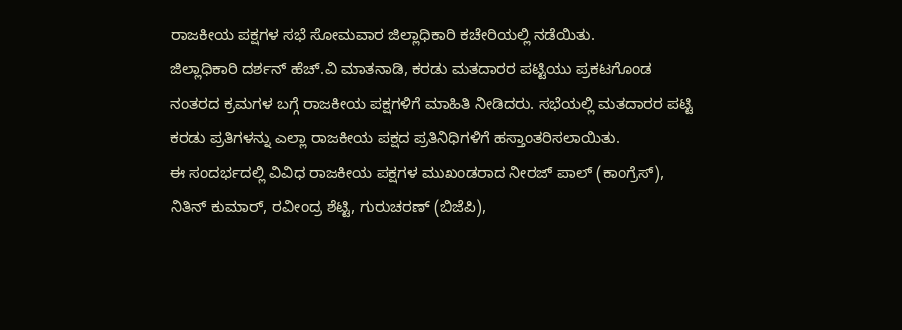ರಾಜಕೀಯ ಪಕ್ಷಗಳ ಸಭೆ ಸೋಮವಾರ ಜಿಲ್ಲಾಧಿಕಾರಿ ಕಚೇರಿಯಲ್ಲಿ ನಡೆಯಿತು.
ಜಿಲ್ಲಾಧಿಕಾರಿ ದರ್ಶನ್ ಹೆಚ್.ವಿ ಮಾತನಾಡಿ, ಕರಡು ಮತದಾರರ ಪಟ್ಟಿಯು ಪ್ರಕಟಗೊಂಡ ನಂತರದ ಕ್ರಮಗಳ ಬಗ್ಗೆ ರಾಜಕೀಯ ಪಕ್ಷಗಳಿಗೆ ಮಾಹಿತಿ ನೀಡಿದರು. ಸಭೆಯಲ್ಲಿ ಮತದಾರರ ಪಟ್ಟಿ ಕರಡು ಪ್ರತಿಗಳನ್ನು ಎಲ್ಲಾ ರಾಜಕೀಯ ಪಕ್ಷದ ಪ್ರತಿನಿಧಿಗಳಿಗೆ ಹಸ್ತಾಂತರಿಸಲಾಯಿತು.
ಈ ಸಂದರ್ಭದಲ್ಲಿ ವಿವಿಧ ರಾಜಕೀಯ ಪಕ್ಷಗಳ ಮುಖಂಡರಾದ ನೀರಜ್ ಪಾಲ್ (ಕಾಂಗ್ರೆಸ್), ನಿತಿನ್ ಕುಮಾರ್, ರವೀಂದ್ರ ಶೆಟ್ಟಿ, ಗುರುಚರಣ್ (ಬಿಜೆಪಿ),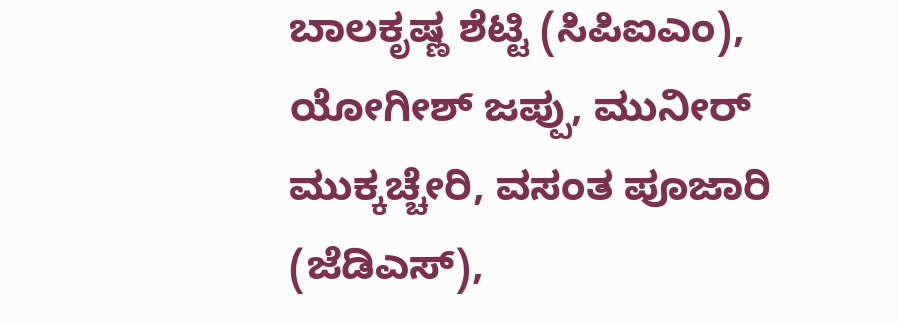ಬಾಲಕೃಷ್ಣ ಶೆಟ್ಟಿ (ಸಿಪಿಐಎಂ), ಯೋಗೀಶ್ ಜಪ್ಪು, ಮುನೀರ್ ಮುಕ್ಕಚ್ಚೇರಿ, ವಸಂತ ಪೂಜಾರಿ (ಜೆಡಿಎಸ್),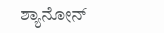ಶ್ಯಾನೋನ್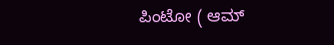ಪಿಂಟೋ ( ಆಮ್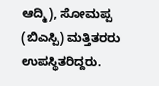ಆದ್ಮಿ), ಸೋಮಪ್ಪ (ಬಿಎಸ್ಪಿ) ಮತ್ತಿತರರು ಉಪಸ್ಥಿತರಿದ್ದರು.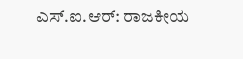ಎಸ್.ಐ.ಆರ್: ರಾಜಕೀಯ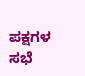ಪಕ್ಷಗಳ ಸಭೆ